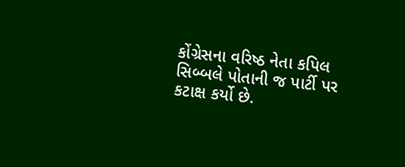કોંગ્રેસના વરિષ્ઠ નેતા કપિલ સિબ્બલે પોતાની જ પાર્ટી પર કટાક્ષ કર્યો છે.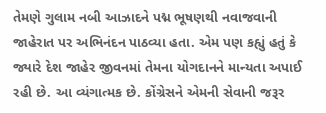તેમણે ગુલામ નબી આઝાદને પદ્મ ભૂષણથી નવાજવાની જાહેરાત પર અભિનંદન પાઠવ્યા હતા. એમ પણ કહ્યું હતું કે જ્યારે દેશ જાહેર જીવનમાં તેમના યોગદાનને માન્યતા અપાઈ રહી છે. આ વ્યંગાત્મક છે. કોંગ્રેસને એમની સેવાની જરૂર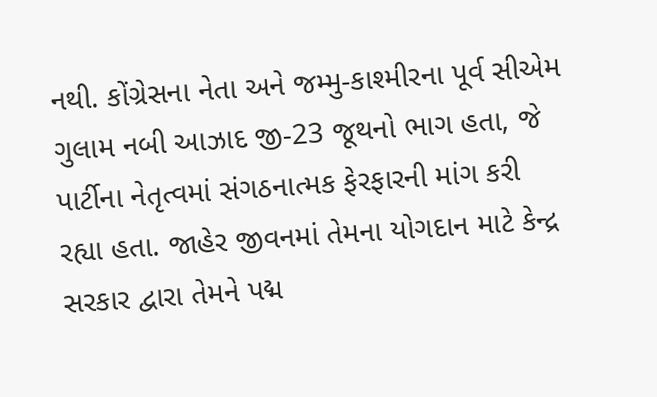નથી. કોંગ્રેસના નેતા અને જમ્મુ-કાશ્મીરના પૂર્વ સીએમ ગુલામ નબી આઝાદ જી-23 જૂથનો ભાગ હતા, જે પાર્ટીના નેતૃત્વમાં સંગઠનાત્મક ફેરફારની માંગ કરી રહ્યા હતા. જાહેર જીવનમાં તેમના યોગદાન માટે કેન્દ્ર સરકાર દ્વારા તેમને પદ્મ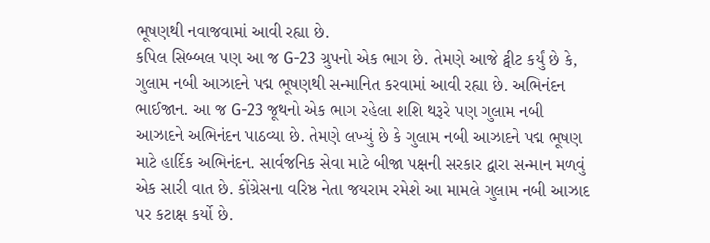ભૂષણથી નવાજવામાં આવી રહ્યા છે.
કપિલ સિબ્બલ પણ આ જ G-23 ગ્રુપનો એક ભાગ છે. તેમણે આજે ટ્વીટ કર્યું છે કે, ગુલામ નબી આઝાદને પદ્મ ભૂષણથી સન્માનિત કરવામાં આવી રહ્યા છે. અભિનંદન ભાઈજાન. આ જ G-23 જૂથનો એક ભાગ રહેલા શશિ થરૂરે પણ ગુલામ નબી આઝાદને અભિનંદન પાઠવ્યા છે. તેમણે લખ્યું છે કે ગુલામ નબી આઝાદને પદ્મ ભૂષણ માટે હાર્દિક અભિનંદન. સાર્વજનિક સેવા માટે બીજા પક્ષની સરકાર દ્વારા સન્માન મળવું એક સારી વાત છે. કોંગ્રેસના વરિષ્ઠ નેતા જયરામ રમેશે આ મામલે ગુલામ નબી આઝાદ પર કટાક્ષ કર્યો છે.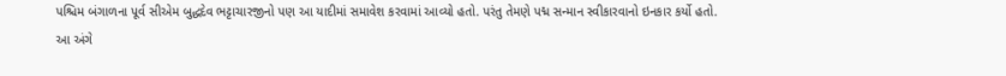પશ્ચિમ બંગાળના પૂર્વ સીએમ બુદ્ધદેવ ભટ્ટાચારજીનો પણ આ યાદીમાં સમાવેશ કરવામાં આવ્યો હતો. પરંતુ તેમણે પદ્મ સન્માન સ્વીકારવાનો ઇનકાર કર્યો હતો. આ અંગે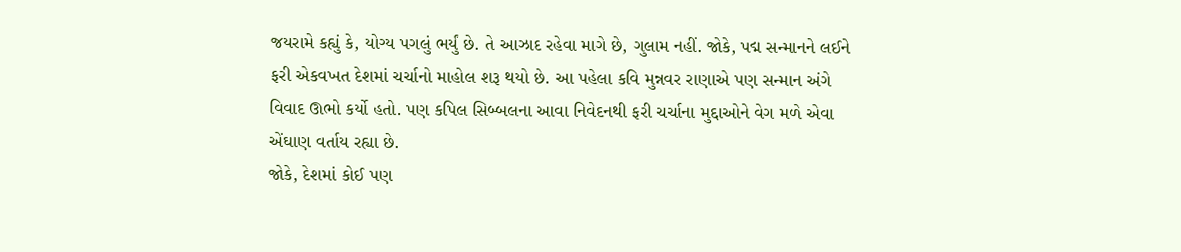જયરામે કહ્યું કે, યોગ્ય પગલું ભર્યું છે. તે આઝાદ રહેવા માગે છે, ગુલામ નહીં. જોકે, પદ્મ સન્માનને લઈને ફરી એકવખત દેશમાં ચર્ચાનો માહોલ શરૂ થયો છે. આ પહેલા કવિ મુન્નવર રાણાએ પણ સન્માન અંગે વિવાદ ઊભો કર્યો હતો. પણ કપિલ સિબ્બલના આવા નિવેદનથી ફરી ચર્ચાના મુદ્દાઓને વેગ મળે એવા એંઘાણ વર્તાય રહ્યા છે.
જોકે, દેશમાં કોઈ પણ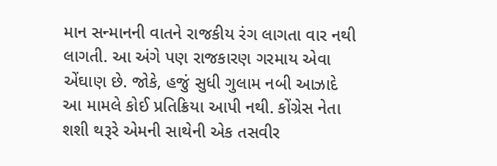માન સન્માનની વાતને રાજકીય રંગ લાગતા વાર નથી લાગતી. આ અંગે પણ રાજકારણ ગરમાય એવા એંઘાણ છે. જોકે, હજું સુધી ગુલામ નબી આઝાદે આ મામલે કોઈ પ્રતિક્રિયા આપી નથી. કોંગ્રેસ નેતા શશી થરૂરે એમની સાથેની એક તસવીર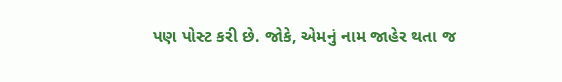પણ પોસ્ટ કરી છે. જોકે, એમનું નામ જાહેર થતા જ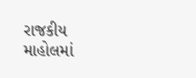રાજકીય માહોલમાં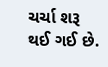ચર્ચા શરૂ થઈ ગઈ છે.